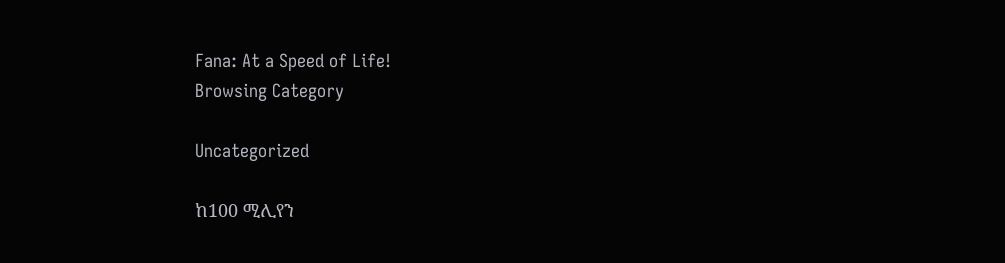Fana: At a Speed of Life!
Browsing Category

Uncategorized

ከ100 ሚሊየን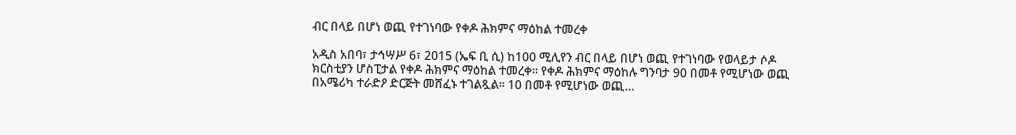ብር በላይ በሆነ ወጪ የተገነባው የቀዶ ሕክምና ማዕከል ተመረቀ

አዲስ አበባ፣ ታኅሣሥ 6፣ 2015 (ኤፍ ቢ ሲ) ከ100 ሚሊየን ብር በላይ በሆነ ወጪ የተገነባው የወላይታ ሶዶ ክርስቲያን ሆስፒታል የቀዶ ሕክምና ማዕከል ተመረቀ፡፡ የቀዶ ሕክምና ማዕከሉ ግንባታ 90 በመቶ የሚሆነው ወጪ በአሜሪካ ተራድዖ ድርጅት መሸፈኑ ተገልጿል፡፡ 10 በመቶ የሚሆነው ወጪ…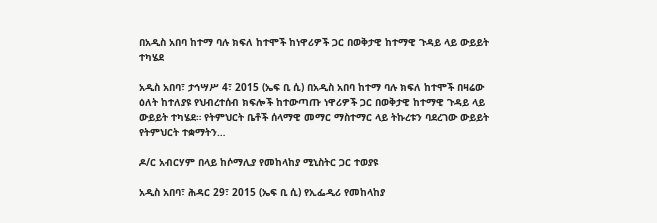በአዲስ አበባ ከተማ ባሉ ክፍለ ከተሞች ከነዋሪዎች ጋር በወቅታዊ ከተማዊ ጉዳይ ላይ ውይይት ተካሄደ

አዲስ አበባ፣ ታኅሣሥ 4፣ 2015 (ኤፍ ቢ ሲ) በአዲስ አበባ ከተማ ባሉ ክፍለ ከተሞች በዛሬው ዕለት ከተለያዩ የህብረተሰብ ክፍሎች ከተውጣጡ ነዋሪዎች ጋር በወቅታዊ ከተማዊ ጉዳይ ላይ ውይይት ተካሄደ። የትምህርት ቤቶች ሰላማዊ መማር ማስተማር ላይ ትኩረቱን ባደረገው ውይይት የትምህርት ተቋማትን…

ዶ/ር አብርሃም በላይ ከሶማሊያ የመከላከያ ሚኒስትር ጋር ተወያዩ

አዲስ አበባ፣ ሕዳር 29፣ 2015 (ኤፍ ቢ ሲ) የኢፌዲሪ የመከላከያ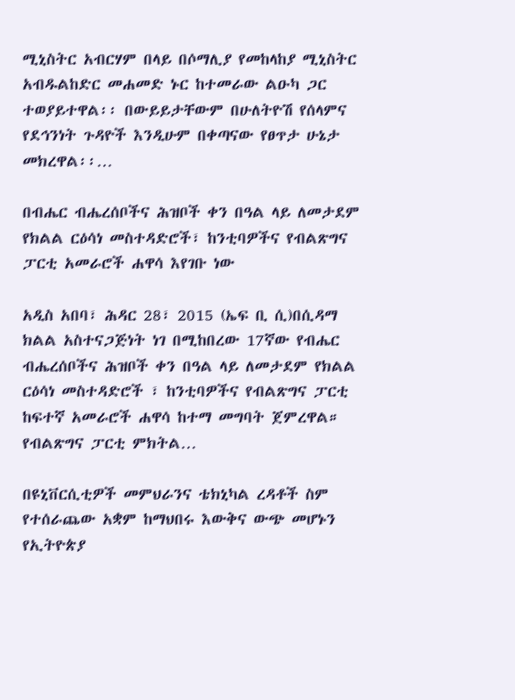ሚኒስትር አብርሃም በላይ በሶማሊያ የመከላከያ ሚኒስትር አብዱልከድር መሐመድ ኑር ከተመራው ልዑካ ጋር ተወያይተዋል፡፡ በውይይታቸውም በሁለትዮሽ የሰላምና የደኅንነት ጉዳዮች እንዲሁም በቀጣናው የፀጥታ ሁኔታ መክረዋል፡፡…

በብሔር ብሔረሰቦችና ሕዝቦች ቀን በዓል ላይ ለመታደም የክልል ርዕሳነ መስተዳድሮች፣ ከንቲባዎችና የብልጽግና ፓርቲ አመራሮች ሐዋሳ እየገቡ ነው

አዲስ አበባ፣ ሕዳር 28፣ 2015 (ኤፍ ቢ ሲ)በሲዳማ ክልል አስተናጋጅነት ነገ በሚከበረው 17ኛው የብሔር ብሔረሰቦችና ሕዝቦች ቀን በዓል ላይ ለመታደም የክልል ርዕሳነ መስተዳድሮች ፣ ከንቲባዎችና የብልጽግና ፓርቲ ከፍተኛ አመራሮች ሐዋሳ ከተማ መግባት ጀምረዋል። የብልጽግና ፓርቲ ምክትል…

በዩኒቨርሲቲዎች መምህራንና ቴክኒካል ረዳቶች ስም የተሰራጨው አቋም ከማህበሩ እውቅና ውጭ መሆኑን የኢትዮጵያ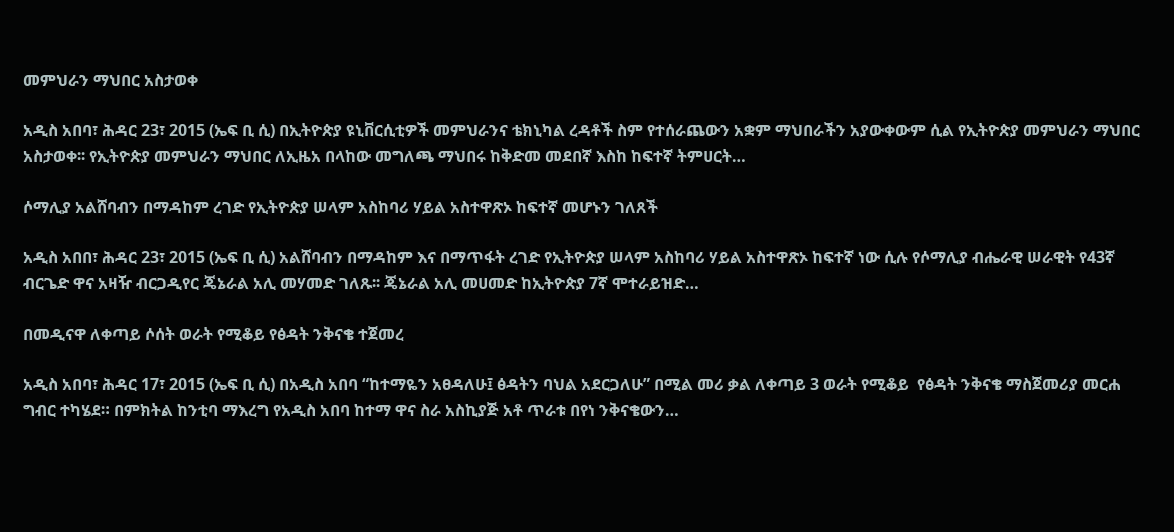መምህራን ማህበር አስታወቀ

አዲስ አበባ፣ ሕዳር 23፣ 2015 (ኤፍ ቢ ሲ) በኢትዮጵያ ዩኒቨርሲቲዎች መምህራንና ቴክኒካል ረዳቶች ስም የተሰራጨውን አቋም ማህበራችን አያውቀውም ሲል የኢትዮጵያ መምህራን ማህበር አስታወቀ፡፡ የኢትዮጵያ መምህራን ማህበር ለኢዜአ በላከው መግለጫ ማህበሩ ከቅድመ መደበኛ እስከ ከፍተኛ ትምሀርት…

ሶማሊያ አልሸባብን በማዳከም ረገድ የኢትዮጵያ ሠላም አስከባሪ ሃይል አስተዋጽኦ ከፍተኛ መሆኑን ገለጸች

አዲስ አበበ፣ ሕዳር 23፣ 2015 (ኤፍ ቢ ሲ) አልሸባብን በማዳከም እና በማጥፋት ረገድ የኢትዮጵያ ሠላም አስከባሪ ሃይል አስተዋጽኦ ከፍተኛ ነው ሲሉ የሶማሊያ ብሔራዊ ሠራዊት የ43ኛ ብርጌድ ዋና አዛዥ ብርጋዲየር ጄኔራል አሊ መሃመድ ገለጹ፡፡ ጄኔራል አሊ መሀመድ ከኢትዮጵያ 7ኛ ሞተራይዝድ…

በመዲናዋ ለቀጣይ ሶሰት ወራት የሚቆይ የፅዳት ንቅናቄ ተጀመረ

አዲስ አበባ፣ ሕዳር 17፣ 2015 (ኤፍ ቢ ሲ) በአዲስ አበባ “ከተማዬን አፀዳለሁ፤ ፅዳትን ባህል አደርጋለሁ” በሚል መሪ ቃል ለቀጣይ 3 ወራት የሚቆይ  የፅዳት ንቅናቄ ማስጀመሪያ መርሐ ግብር ተካሄደ። በምክትል ከንቲባ ማእረግ የአዲስ አበባ ከተማ ዋና ስራ አስኪያጅ አቶ ጥራቱ በየነ ንቅናቄውን…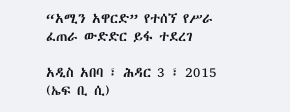“አሚን አዋርድ” የተሰኘ የሥራ ፈጠራ ውድድር ይፋ ተደረገ

አዲስ አበባ ፣ ሕዳር 3 ፣ 2015 (ኤፍ ቢ ሲ)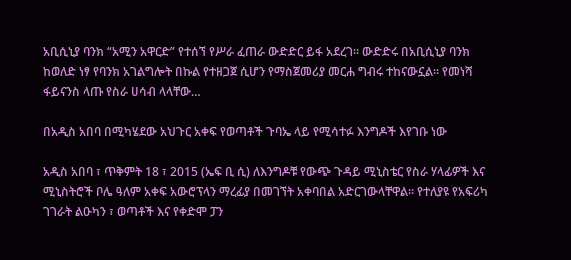አቢሲኒያ ባንክ “አሚን አዋርድ” የተሰኘ የሥራ ፈጠራ ውድድር ይፋ አደረገ። ውድድሩ በአቢሲኒያ ባንክ ከወለድ ነፃ የባንክ አገልግሎት በኩል የተዘጋጀ ሲሆን የማስጀመሪያ መርሐ ግብሩ ተከናውኗል። የመነሻ ፋይናንስ ላጡ የስራ ሀሳብ ላላቸው…

በአዲስ አበባ በሚካሄደው አህጉር አቀፍ የወጣቶች ጉባኤ ላይ የሚሳተፉ እንግዶች እየገቡ ነው

አዲስ አበባ ፣ ጥቅምት 18 ፣ 2015 (ኤፍ ቢ ሲ) ለእንግዶቹ የውጭ ጉዳይ ሚኒስቴር የስራ ሃላፊዎች እና ሚኒስትሮች ቦሌ ዓለም አቀፍ አውሮፕላን ማረፊያ በመገኘት አቀባበል አድርገውላቸዋል። የተለያዩ የአፍሪካ ገገራት ልዑካን ፣ ወጣቶች እና የቀድሞ ፓን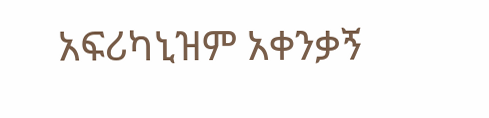አፍሪካኒዝም አቀንቃኝ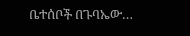ቤተሰቦች በጉባኤው…